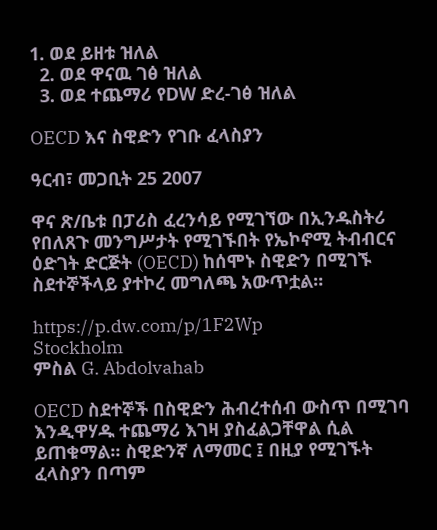1. ወደ ይዘቱ ዝለል
  2. ወደ ዋናዉ ገፅ ዝለል
  3. ወደ ተጨማሪ የDW ድረ-ገፅ ዝለል

OECD እና ስዊድን የገቡ ፈላስያን

ዓርብ፣ መጋቢት 25 2007

ዋና ጽ/ቤቱ በፓሪስ ፈረንሳይ የሚገኘው በኢንዱስትሪ የበለጸጉ መንግሥታት የሚገኙበት የኤኮኖሚ ትብብርና ዕድገት ድርጅት (OECD) ከሰሞኑ ስዊድን በሚገኙ ስደተኞችላይ ያተኮረ መግለጫ አውጥቷል።

https://p.dw.com/p/1F2Wp
Stockholm
ምስል G. Abdolvahab

OECD ስደተኞች በስዊድን ሕብረተሰብ ውስጥ በሚገባ እንዲዋሃዱ ተጨማሪ እገዛ ያስፈልጋቸዋል ሲል ይጠቁማል። ስዊድንኛ ለማመር ፤ በዚያ የሚገኙት ፈላስያን በጣም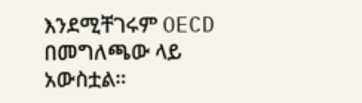እንደሚቸገሩም OECD በመግለጫው ላይ አውስቷል።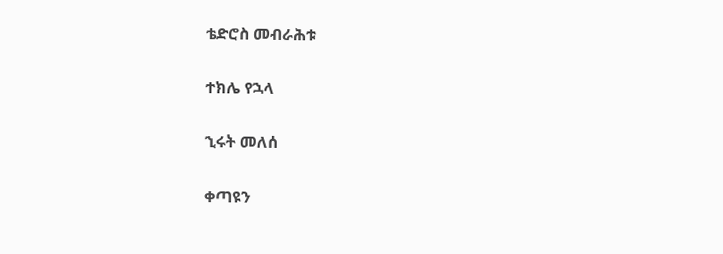ቴድሮስ መብራሕቱ

ተክሌ የኋላ

ኂሩት መለሰ

ቀጣዩን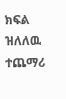ክፍል ዝለለዉ ተጨማሪ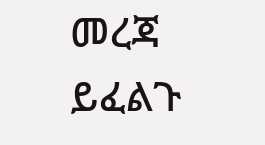መረጃ ይፈልጉ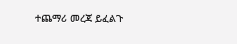ተጨማሪ መረጃ ይፈልጉ